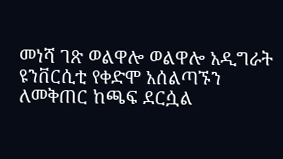መነሻ ገጽ ወልዋሎ ወልዋሎ አዲግራት ዩንቨርሲቲ የቀድሞ አሰልጣኙን ለመቅጠር ከጫፍ ደርሷል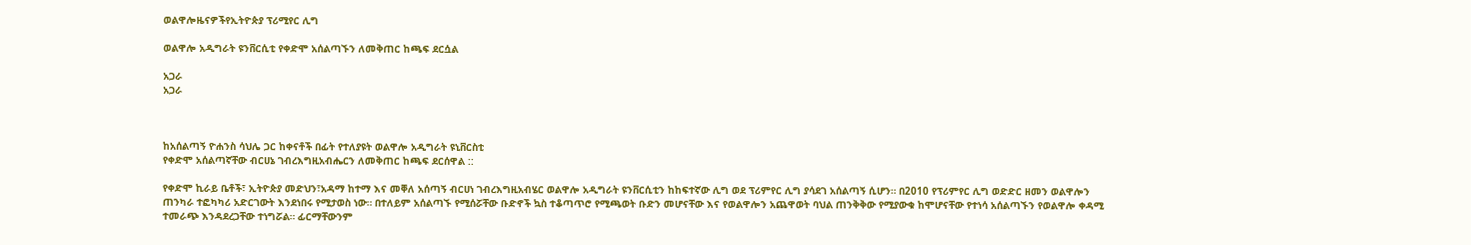ወልዋሎዜናዎችየኢትዮጵያ ፕሪሚየር ሊግ

ወልዋሎ አዲግራት ዩንቨርሲቲ የቀድሞ አሰልጣኙን ለመቅጠር ከጫፍ ደርሷል

አጋራ
አጋራ



ከአሰልጣኝ ዮሐንስ ሳህሌ ጋር ከቀናቶች በፊት የተለያዩት ወልዋሎ አዲግራት ዩኒቨርስቲ
የቀድሞ አሰልጣኛቸው ብርሀኔ ገብረእግዚአብሔርን ለመቅጠር ከጫፍ ደርሰዋል ::

የቀድሞ ኪራይ ቤቶች፣ ኢትዮጵያ መድህን፣አዳማ ከተማ እና መቐለ አሰጣኝ ብርሀነ ገብረእግዚአብሄር ወልዋሎ አዲግራት ዩንቨርሲቲን ከከፍተኛው ሊግ ወደ ፕሪምየር ሊግ ያሳደገ አሰልጣኝ ሲሆን። በ2010 የፕሪምየር ሊግ ወድድር ዘመን ወልዋሎን ጠንካራ ተፎካካሪ አድርገውት እንደነበሩ የሚታወስ ነው። በተለይም አሰልጣኙ የሚሰሯቸው ቡድኖች ኳስ ተቆጣጥሮ የሚጫወት ቡድን መሆናቸው እና የወልዋሎን አጨዋወት ባህል ጠንቅቅው የሚያውቁ ከሞሆናቸው የተነሳ አሰልጣኙን የወልዋሎ ቀዳሚ ተመራጭ እንዳደረጋቸው ተነግሯል። ፊርማቸውንም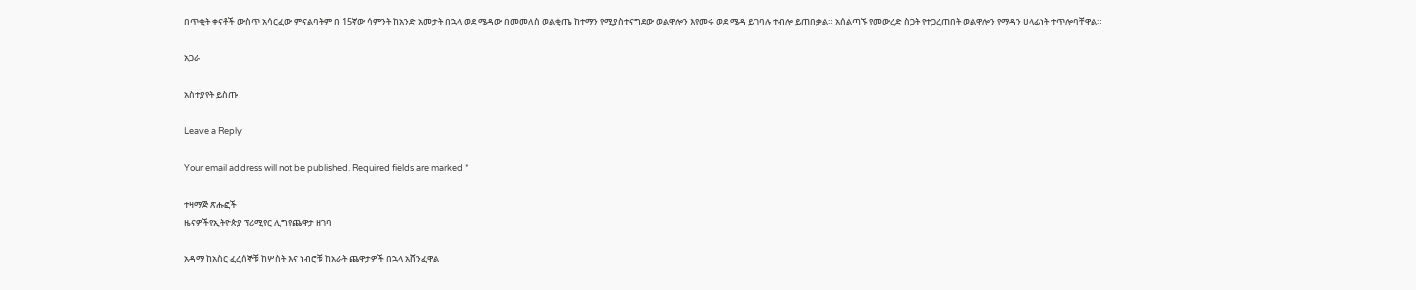በጥቂት ቀናቶች ውስጥ አሳርፈው ምናልባትም በ 15ኛው ሳምንት ከአንድ አመታት በኋላ ወደ ሜዳው በመመለስ ወልቂጤ ከተማን የሚያስተናግደው ወልዋሎን እየመሩ ወደ ሜዳ ይገባሉ ተብሎ ይጠበቃል። አሰልጣኙ የመውረድ ስጋት የተጋረጠበት ወልዋሎን የማዳን ሀላፊነት ተጥሎባቸዋል።

አጋራ

አስተያየት ይስጡ

Leave a Reply

Your email address will not be published. Required fields are marked *

ተዛማጅ ጽሑፎች
ዜናዎችየኢትዮጵያ ፕሪሚየር ሊግየጨዋታ ዘገባ

አዳማ ከአስር ፈረሰኞቹ ከሦስት እና ነብሮቹ ከአራት ጨዋታዎች በኋላ አሸንፈዋል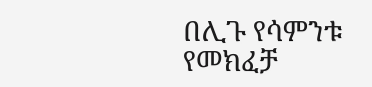በሊጉ የሳምንቱ የመክፈቻ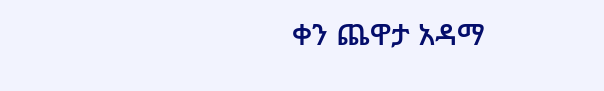ቀን ጨዋታ አዳማ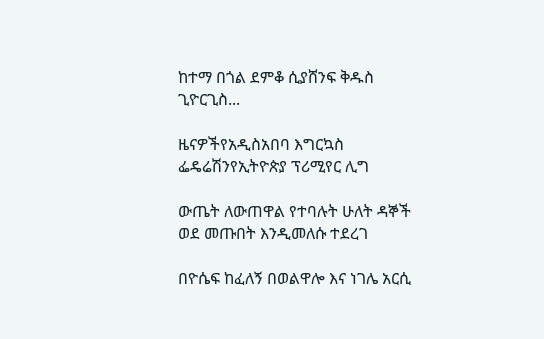ከተማ በጎል ደምቆ ሲያሸንፍ ቅዱስ ጊዮርጊስ...

ዜናዎችየአዲስአበባ እግርኳስ ፌዴሬሽንየኢትዮጵያ ፕሪሚየር ሊግ

ውጤት ለውጠዋል የተባሉት ሁለት ዳኞች ወደ መጡበት እንዲመለሱ ተደረገ

በዮሴፍ ከፈለኝ በወልዋሎ እና ነገሌ አርሲ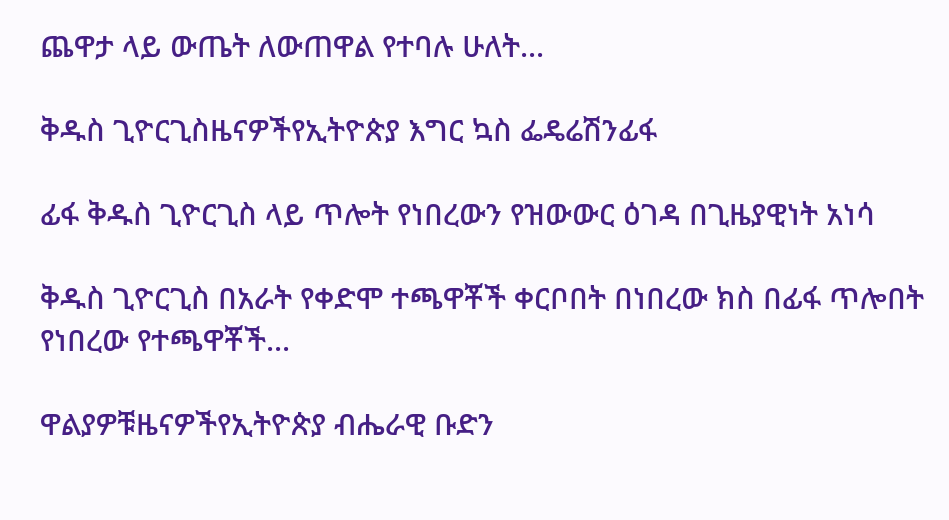ጨዋታ ላይ ውጤት ለውጠዋል የተባሉ ሁለት...

ቅዱስ ጊዮርጊስዜናዎችየኢትዮጵያ እግር ኳስ ፌዴሬሽንፊፋ

ፊፋ ቅዱስ ጊዮርጊስ ላይ ጥሎት የነበረውን የዝውውር ዕገዳ በጊዜያዊነት አነሳ

ቅዱስ ጊዮርጊስ በአራት የቀድሞ ተጫዋቾች ቀርቦበት በነበረው ክስ በፊፋ ጥሎበት የነበረው የተጫዋቾች...

ዋልያዎቹዜናዎችየኢትዮጵያ ብሔራዊ ቡድን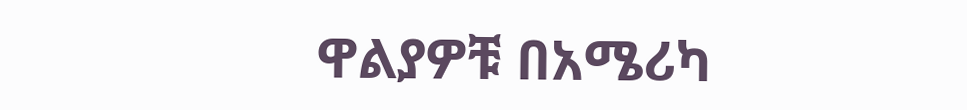ዋልያዎቹ በአሜሪካ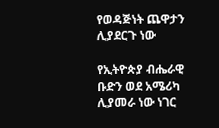የወዳጅነት ጨዋታን ሊያደርጉ ነው

የኢትዮጵያ ብሔራዊ ቡድን ወደ አሜሪካ ሊያመራ ነው ነገር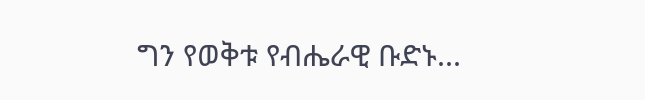ግን የወቅቱ የብሔራዊ ቡድኑ...